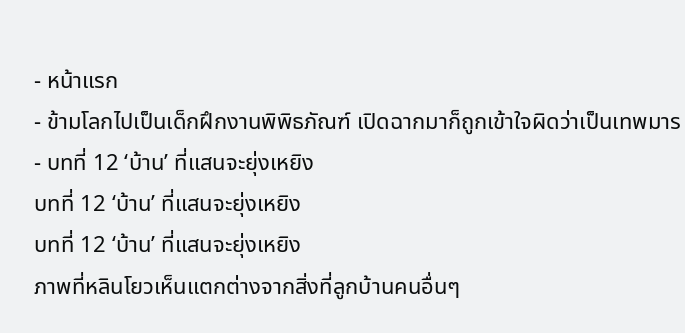- หน้าแรก
- ข้ามโลกไปเป็นเด็กฝึกงานพิพิธภัณฑ์ เปิดฉากมาก็ถูกเข้าใจผิดว่าเป็นเทพมาร
- บทที่ 12 ‘บ้าน’ ที่แสนจะยุ่งเหยิง
บทที่ 12 ‘บ้าน’ ที่แสนจะยุ่งเหยิง
บทที่ 12 ‘บ้าน’ ที่แสนจะยุ่งเหยิง
ภาพที่หลินโยวเห็นแตกต่างจากสิ่งที่ลูกบ้านคนอื่นๆ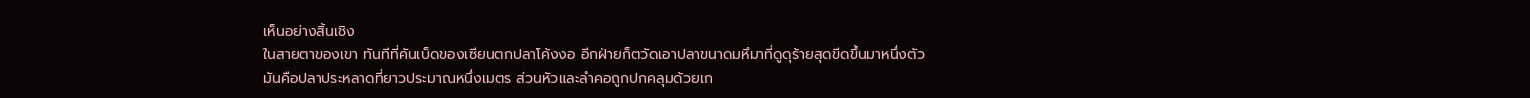เห็นอย่างสิ้นเชิง
ในสายตาของเขา ทันทีที่คันเบ็ดของเซียนตกปลาโค้งงอ อีกฝ่ายก็ตวัดเอาปลาขนาดมหึมาที่ดูดุร้ายสุดขีดขึ้นมาหนึ่งตัว
มันคือปลาประหลาดที่ยาวประมาณหนึ่งเมตร ส่วนหัวและลำคอถูกปกคลุมด้วยเก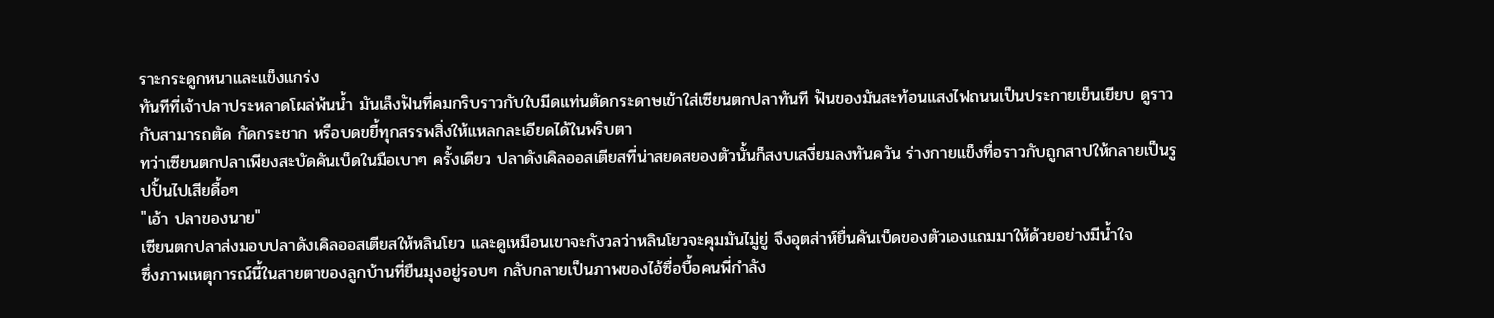ราะกระดูกหนาและแข็งแกร่ง
ทันทีที่เจ้าปลาประหลาดโผล่พ้นน้ำ มันเล็งฟันที่คมกริบราวกับใบมีดแท่นตัดกระดาษเข้าใส่เซียนตกปลาทันที ฟันของมันสะท้อนแสงไฟถนนเป็นประกายเย็นเยียบ ดูราวกับสามารถตัด กัดกระชาก หรือบดขยี้ทุกสรรพสิ่งให้แหลกละเอียดได้ในพริบตา
ทว่าเซียนตกปลาเพียงสะบัดคันเบ็ดในมือเบาๆ ครั้งเดียว ปลาดังเคิลออสเตียสที่น่าสยดสยองตัวนั้นก็สงบเสงี่ยมลงทันควัน ร่างกายแข็งทื่อราวกับถูกสาปให้กลายเป็นรูปปั้นไปเสียดื้อๆ
"เอ้า ปลาของนาย"
เซียนตกปลาส่งมอบปลาดังเคิลออสเตียสให้หลินโยว และดูเหมือนเขาจะกังวลว่าหลินโยวจะคุมมันไมู่ยู่ จึงอุตส่าห์ยื่นคันเบ็ดของตัวเองแถมมาให้ด้วยอย่างมีน้ำใจ
ซึ่งภาพเหตุการณ์นี้ในสายตาของลูกบ้านที่ยืนมุงอยู่รอบๆ กลับกลายเป็นภาพของไอ้ซื่อบื้อคนพี่กำลัง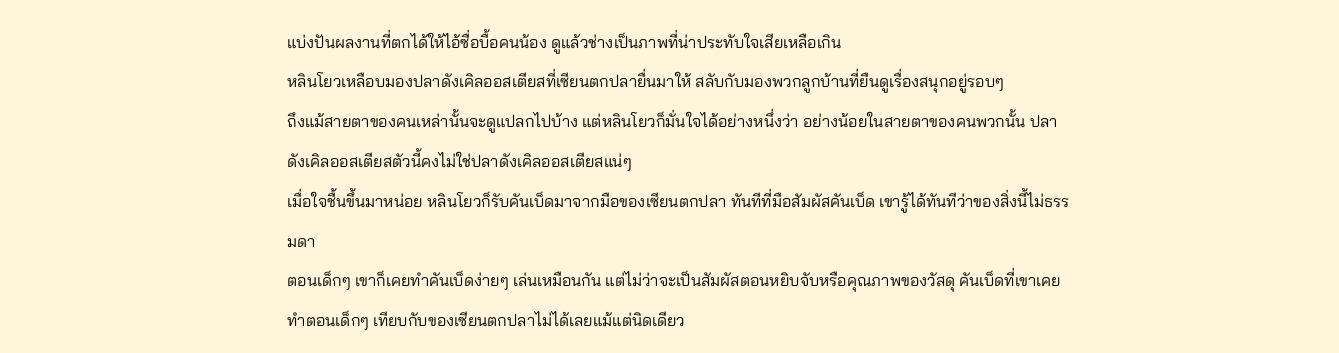แบ่งปันผลงานที่ตกได้ให้ไอ้ซื่อบื้อคนน้อง ดูแล้วช่างเป็นภาพที่น่าประทับใจเสียเหลือเกิน
หลินโยวเหลือบมองปลาดังเคิลออสเตียสที่เซียนตกปลายื่นมาให้ สลับกับมองพวกลูกบ้านที่ยืนดูเรื่องสนุกอยู่รอบๆ
ถึงแม้สายตาของคนเหล่านั้นจะดูแปลกไปบ้าง แต่หลินโยวก็มั่นใจได้อย่างหนึ่งว่า อย่างน้อยในสายตาของคนพวกนั้น ปลาดังเคิลออสเตียสตัวนี้คงไม่ใช่ปลาดังเคิลออสเตียสแน่ๆ
เมื่อใจชื้นขึ้นมาหน่อย หลินโยวก็รับคันเบ็ดมาจากมือของเซียนตกปลา ทันทีที่มือสัมผัสคันเบ็ด เขารู้ได้ทันทีว่าของสิ่งนี้ไม่ธรรมดา
ตอนเด็กๆ เขาก็เคยทำคันเบ็ดง่ายๆ เล่นเหมือนกัน แต่ไม่ว่าจะเป็นสัมผัสตอนหยิบจับหรือคุณภาพของวัสดุ คันเบ็ดที่เขาเคยทำตอนเด็กๆ เทียบกับของเซียนตกปลาไม่ได้เลยแม้แต่นิดเดียว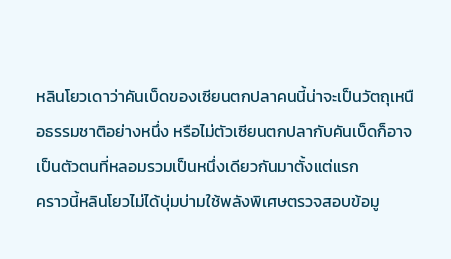หลินโยวเดาว่าคันเบ็ดของเซียนตกปลาคนนี้น่าจะเป็นวัตถุเหนือธรรมชาติอย่างหนึ่ง หรือไม่ตัวเซียนตกปลากับคันเบ็ดก็อาจเป็นตัวตนที่หลอมรวมเป็นหนึ่งเดียวกันมาตั้งแต่แรก
คราวนี้หลินโยวไม่ได้บุ่มบ่ามใช้พลังพิเศษตรวจสอบข้อมู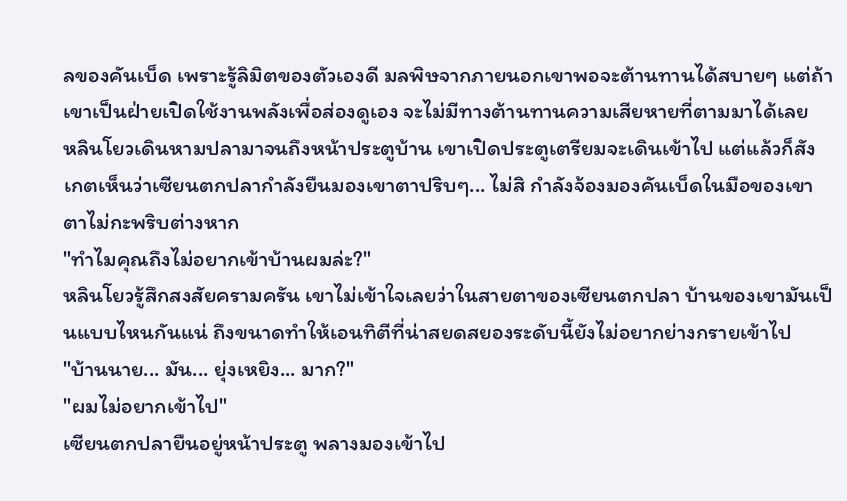ลของคันเบ็ด เพราะรู้ลิมิตของตัวเองดี มลพิษจากภายนอกเขาพอจะต้านทานได้สบายๆ แต่ถ้าเขาเป็นฝ่ายเปิดใช้งานพลังเพื่อส่องดูเอง จะไม่มีทางต้านทานความเสียหายที่ตามมาได้เลย
หลินโยวเดินหามปลามาจนถึงหน้าประตูบ้าน เขาเปิดประตูเตรียมจะเดินเข้าไป แต่แล้วก็สังเกตเห็นว่าเซียนตกปลากำลังยืนมองเขาตาปริบๆ... ไม่สิ กำลังจ้องมองคันเบ็ดในมือของเขาตาไม่กะพริบต่างหาก
"ทำไมคุณถึงไม่อยากเข้าบ้านผมล่ะ?"
หลินโยวรู้สึกสงสัยครามครัน เขาไม่เข้าใจเลยว่าในสายตาของเซียนตกปลา บ้านของเขามันเป็นแบบไหนกันแน่ ถึงขนาดทำให้เอนทิตีที่น่าสยดสยองระดับนี้ยังไม่อยากย่างกรายเข้าไป
"บ้านนาย... มัน... ยุ่งเหยิง... มาก?"
"ผมไม่อยากเข้าไป"
เซียนตกปลายืนอยู่หน้าประตู พลางมองเข้าไป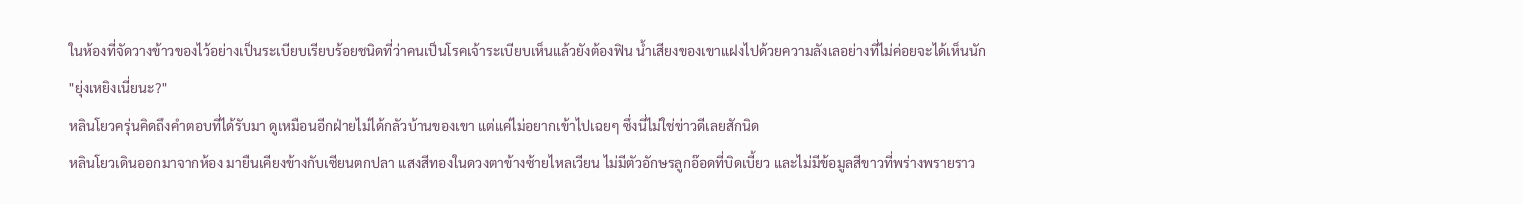ในห้องที่จัดวางข้าวของไว้อย่างเป็นระเบียบเรียบร้อยชนิดที่ว่าคนเป็นโรคเจ้าระเบียบเห็นแล้วยังต้องฟิน น้ำเสียงของเขาแฝงไปด้วยความลังเลอย่างที่ไม่ค่อยจะได้เห็นนัก
"ยุ่งเหยิงเนี่ยนะ?"
หลินโยวครุ่นคิดถึงคำตอบที่ได้รับมา ดูเหมือนอีกฝ่ายไม่ได้กลัวบ้านของเขา แต่แค่ไม่อยากเข้าไปเฉยๆ ซึ่งนี่ไม่ใช่ข่าวดีเลยสักนิด
หลินโยวเดินออกมาจากห้อง มายืนเคียงข้างกับเซียนตกปลา แสงสีทองในดวงตาข้างซ้ายไหลเวียน ไม่มีตัวอักษรลูกอ๊อดที่บิดเบี้ยว และไม่มีข้อมูลสีขาวที่พร่างพรายราว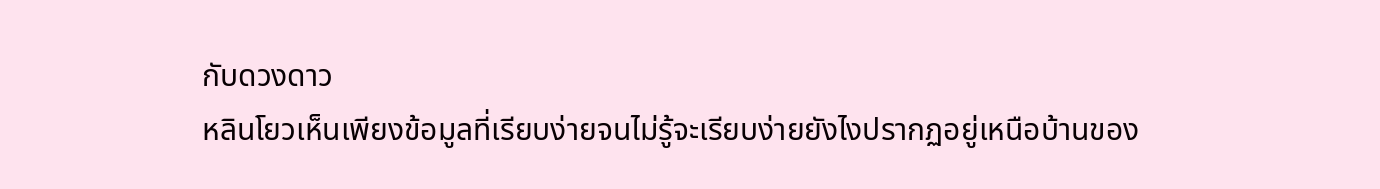กับดวงดาว
หลินโยวเห็นเพียงข้อมูลที่เรียบง่ายจนไม่รู้จะเรียบง่ายยังไงปรากฏอยู่เหนือบ้านของ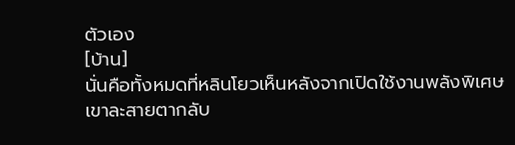ตัวเอง
[บ้าน]
นั่นคือทั้งหมดที่หลินโยวเห็นหลังจากเปิดใช้งานพลังพิเศษ
เขาละสายตากลับ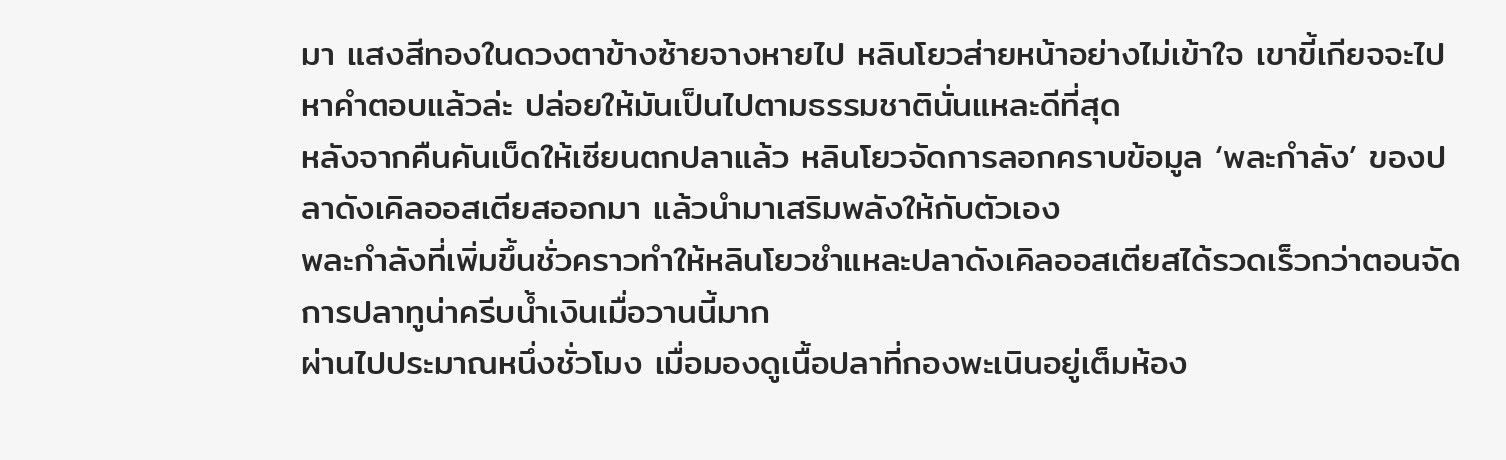มา แสงสีทองในดวงตาข้างซ้ายจางหายไป หลินโยวส่ายหน้าอย่างไม่เข้าใจ เขาขี้เกียจจะไปหาคำตอบแล้วล่ะ ปล่อยให้มันเป็นไปตามธรรมชาตินั่นแหละดีที่สุด
หลังจากคืนคันเบ็ดให้เซียนตกปลาแล้ว หลินโยวจัดการลอกคราบข้อมูล ‘พละกำลัง’ ของปลาดังเคิลออสเตียสออกมา แล้วนำมาเสริมพลังให้กับตัวเอง
พละกำลังที่เพิ่มขึ้นชั่วคราวทำให้หลินโยวชำแหละปลาดังเคิลออสเตียสได้รวดเร็วกว่าตอนจัดการปลาทูน่าครีบน้ำเงินเมื่อวานนี้มาก
ผ่านไปประมาณหนึ่งชั่วโมง เมื่อมองดูเนื้อปลาที่กองพะเนินอยู่เต็มห้อง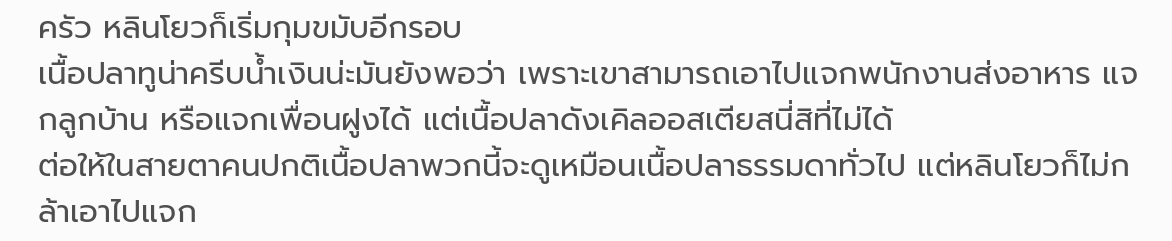ครัว หลินโยวก็เริ่มกุมขมับอีกรอบ
เนื้อปลาทูน่าครีบน้ำเงินน่ะมันยังพอว่า เพราะเขาสามารถเอาไปแจกพนักงานส่งอาหาร แจกลูกบ้าน หรือแจกเพื่อนฝูงได้ แต่เนื้อปลาดังเคิลออสเตียสนี่สิที่ไม่ได้
ต่อให้ในสายตาคนปกติเนื้อปลาพวกนี้จะดูเหมือนเนื้อปลาธรรมดาทั่วไป แต่หลินโยวก็ไม่กล้าเอาไปแจก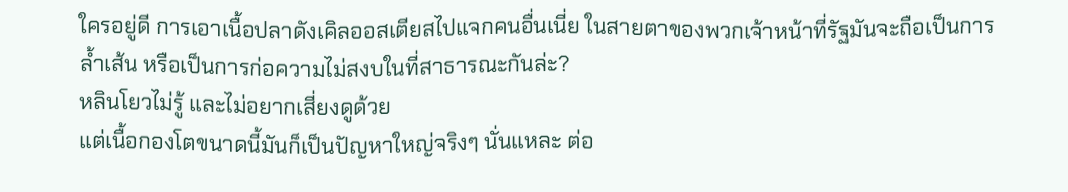ใครอยู่ดี การเอาเนื้อปลาดังเคิลออสเตียสไปแจกคนอื่นเนี่ย ในสายตาของพวกเจ้าหน้าที่รัฐมันจะถือเป็นการล้ำเส้น หรือเป็นการก่อความไม่สงบในที่สาธารณะกันล่ะ?
หลินโยวไม่รู้ และไม่อยากเสี่ยงดูด้วย
แต่เนื้อกองโตขนาดนี้มันก็เป็นปัญหาใหญ่จริงๆ นั่นแหละ ต่อ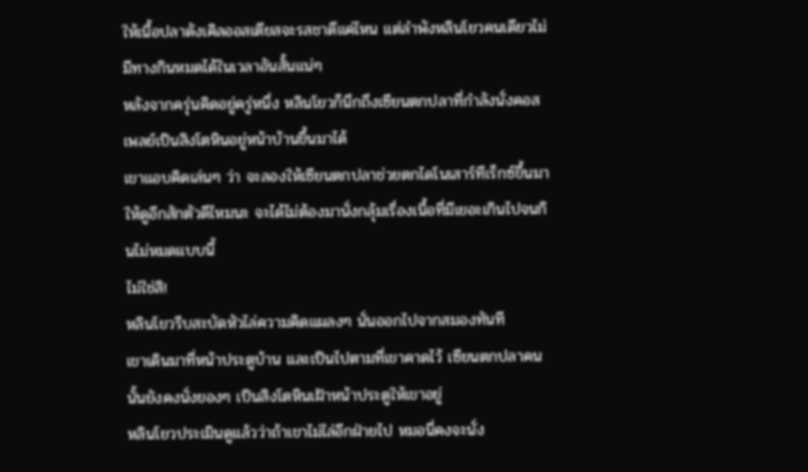ให้เนื้อปลาดังเคิลออสเตียสจะรสชาดีแค่ไหน แต่ลำพังหลินโยวคนเดียวไม่มีทางกินหมดได้ในเวลาอันสั้นแน่ๆ
หลังจากครุ่นคิดอยู่ครู่หนึ่ง หลินโยวก็นึกถึงเซียนตกปลาที่กำลังนั่งคอสเพลย์เป็นสิงโตหินอยู่หน้าบ้านขึ้นมาได้
เขาแอบคิดเล่นๆ ว่า จะลองให้เซียนตกปลาช่วยตกไดโนเสาร์ทีเร็กซ์ขึ้นมาให้ดูอีกสักตัวดีไหมนะ จะได้ไม่ต้องมานั่งกลุ้มเรื่องเนื้อที่มีเยอะเกินไปจนกินไม่หมดแบบนี้
ไม่ใช่สิ!
หลินโยวรีบสะบัดหัวไล่ความคิดแผลงๆ นั่นออกไปจากสมองทันที
เขาเดินมาที่หน้าประตูบ้าน และเป็นไปตามที่เขาคาดไว้ เซียนตกปลาคนนั้นยังคงนั่งยองๆ เป็นสิงโตหินเฝ้าหน้าประตูให้เขาอยู่
หลินโยวประเมินดูแล้วว่าถ้าเขาไม่ไล่อีกฝ่ายไป หมอนี่คงจะนั่ง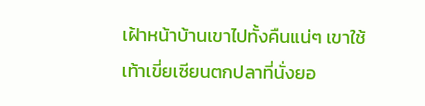เฝ้าหน้าบ้านเขาไปทั้งคืนแน่ๆ เขาใช้เท้าเขี่ยเซียนตกปลาที่นั่งยอ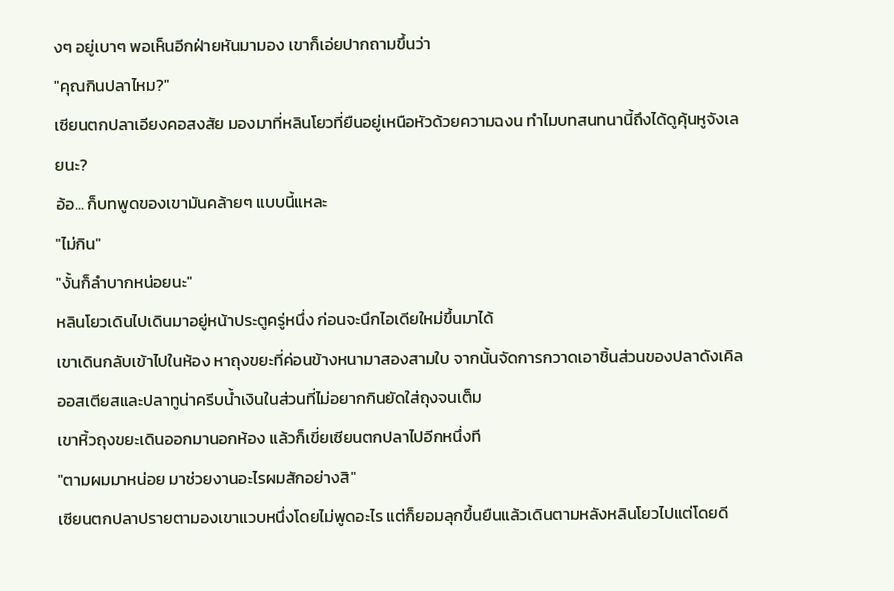งๆ อยู่เบาๆ พอเห็นอีกฝ่ายหันมามอง เขาก็เอ่ยปากถามขึ้นว่า
"คุณกินปลาไหม?"
เซียนตกปลาเอียงคอสงสัย มองมาที่หลินโยวที่ยืนอยู่เหนือหัวด้วยความฉงน ทำไมบทสนทนานี้ถึงได้ดูคุ้นหูจังเลยนะ?
อ้อ... ก็บทพูดของเขามันคล้ายๆ แบบนี้แหละ
"ไม่กิน"
"งั้นก็ลำบากหน่อยนะ"
หลินโยวเดินไปเดินมาอยู่หน้าประตูครู่หนึ่ง ก่อนจะนึกไอเดียใหม่ขึ้นมาได้
เขาเดินกลับเข้าไปในห้อง หาถุงขยะที่ค่อนข้างหนามาสองสามใบ จากนั้นจัดการกวาดเอาชิ้นส่วนของปลาดังเคิลออสเตียสและปลาทูน่าครีบน้ำเงินในส่วนที่ไม่อยากกินยัดใส่ถุงจนเต็ม
เขาหิ้วถุงขยะเดินออกมานอกห้อง แล้วก็เขี่ยเซียนตกปลาไปอีกหนึ่งที
"ตามผมมาหน่อย มาช่วยงานอะไรผมสักอย่างสิ"
เซียนตกปลาปรายตามองเขาแวบหนึ่งโดยไม่พูดอะไร แต่ก็ยอมลุกขึ้นยืนแล้วเดินตามหลังหลินโยวไปแต่โดยดี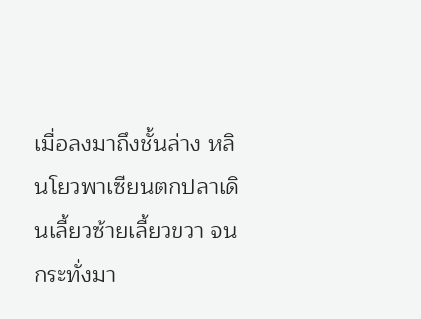เมื่อลงมาถึงชั้นล่าง หลินโยวพาเซียนตกปลาเดินเลี้ยวซ้ายเลี้ยวขวา จนกระทั่งมา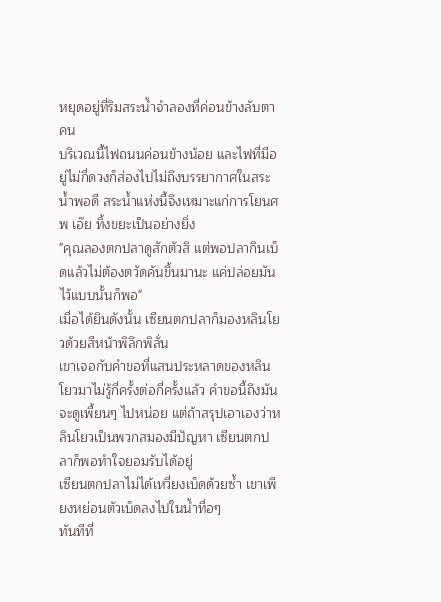หยุดอยู่ที่ริมสระน้ำจำลองที่ค่อนข้างลับตาคน
บริเวณนี้ไฟถนนค่อนข้างน้อย และไฟที่มีอยู่ไม่กี่ดวงก็ส่องไปไม่ถึงบรรยากาศในสระน้ำพอดี สระน้ำแห่งนี้จึงเหมาะแก่การโยนศพ เอ๊ย ทิ้งขยะเป็นอย่างยิ่ง
"คุณลองตกปลาดูสักตัวสิ แต่พอปลากินเบ็ดแล้วไม่ต้องตวัดคันขึ้นมานะ แค่ปล่อยมันไว้แบบนั้นก็พอ"
เมื่อได้ยินดังนั้น เซียนตกปลาก็มองหลินโยวด้วยสีหน้าพิลึกพิลั่น
เขาเจอกับคำขอที่แสนประหลาดของหลินโยวมาไม่รู้กี่ครั้งต่อกี่ครั้งแล้ว คำขอนี้ถึงมันจะดูเพี้ยนๆ ไปหน่อย แต่ถ้าสรุปเอาเองว่าหลินโยวเป็นพวกสมองมีปัญหา เซียนตกปลาก็พอทำใจยอมรับได้อยู่
เซียนตกปลาไม่ได้เหวี่ยงเบ็ดด้วยซ้ำ เขาเพียงหย่อนตัวเบ็ดลงไปในน้ำทื่อๆ
ทันทีที่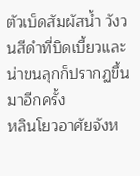ตัวเบ็ดสัมผัสน้ำ วังวนสีดำที่บิดเบี้ยวและน่าขนลุกก็ปรากฏขึ้นมาอีกครั้ง
หลินโยวอาศัยจังห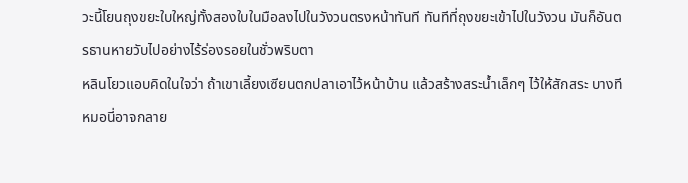วะนี้โยนถุงขยะใบใหญ่ทั้งสองใบในมือลงไปในวังวนตรงหน้าทันที ทันทีที่ถุงขยะเข้าไปในวังวน มันก็อันตรธานหายวับไปอย่างไร้ร่องรอยในชั่วพริบตา
หลินโยวแอบคิดในใจว่า ถ้าเขาเลี้ยงเซียนตกปลาเอาไว้หน้าบ้าน แล้วสร้างสระน้ำเล็กๆ ไว้ให้สักสระ บางทีหมอนี่อาจกลาย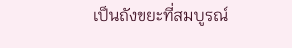เป็นถังขยะที่สมบูรณ์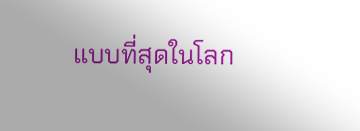แบบที่สุดในโลก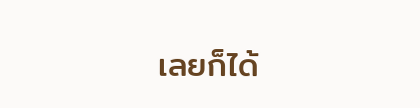เลยก็ได้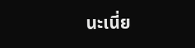นะเนี่ย